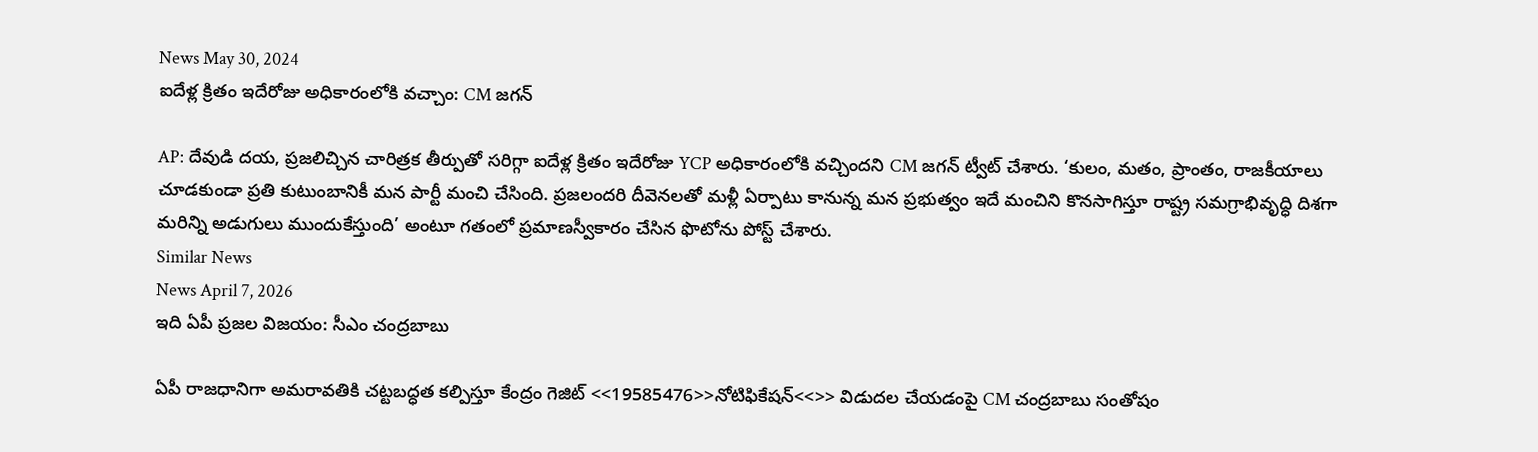News May 30, 2024
ఐదేళ్ల క్రితం ఇదేరోజు అధికారంలోకి వచ్చాం: CM జగన్

AP: దేవుడి దయ, ప్రజలిచ్చిన చారిత్రక తీర్పుతో సరిగ్గా ఐదేళ్ల క్రితం ఇదేరోజు YCP అధికారంలోకి వచ్చిందని CM జగన్ ట్వీట్ చేశారు. ‘కులం, మతం, ప్రాంతం, రాజకీయాలు చూడకుండా ప్రతి కుటుంబానికీ మన పార్టీ మంచి చేసింది. ప్రజలందరి దీవెనలతో మళ్లీ ఏర్పాటు కానున్న మన ప్రభుత్వం ఇదే మంచిని కొనసాగిస్తూ రాష్ట్ర సమగ్రాభివృద్ధి దిశగా మరిన్ని అడుగులు ముందుకేస్తుంది’ అంటూ గతంలో ప్రమాణస్వీకారం చేసిన ఫొటోను పోస్ట్ చేశారు.
Similar News
News April 7, 2026
ఇది ఏపీ ప్రజల విజయం: సీఎం చంద్రబాబు

ఏపీ రాజధానిగా అమరావతికి చట్టబద్ధత కల్పిస్తూ కేంద్రం గెజిట్ <<19585476>>నోటిఫికేషన్<<>> విడుదల చేయడంపై CM చంద్రబాబు సంతోషం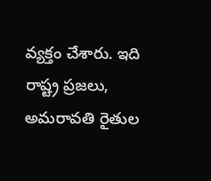వ్యక్తం చేశారు. ఇది రాష్ట్ర ప్రజలు, అమరావతి రైతుల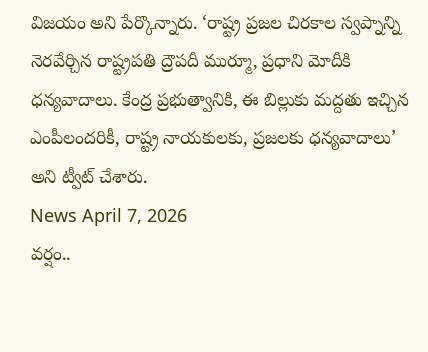విజయం అని పేర్కొన్నారు. ‘రాష్ట్ర ప్రజల చిరకాల స్వప్నాన్ని నెరవేర్చిన రాష్ట్రపతి ద్రౌపదీ ముర్మూ, ప్రధాని మోదీకి ధన్యవాదాలు. కేంద్ర ప్రభుత్వానికి, ఈ బిల్లుకు మద్దతు ఇచ్చిన ఎంపీలందరికీ, రాష్ట్ర నాయకులకు, ప్రజలకు ధన్యవాదాలు’ అని ట్వీట్ చేశారు.
News April 7, 2026
వర్షం..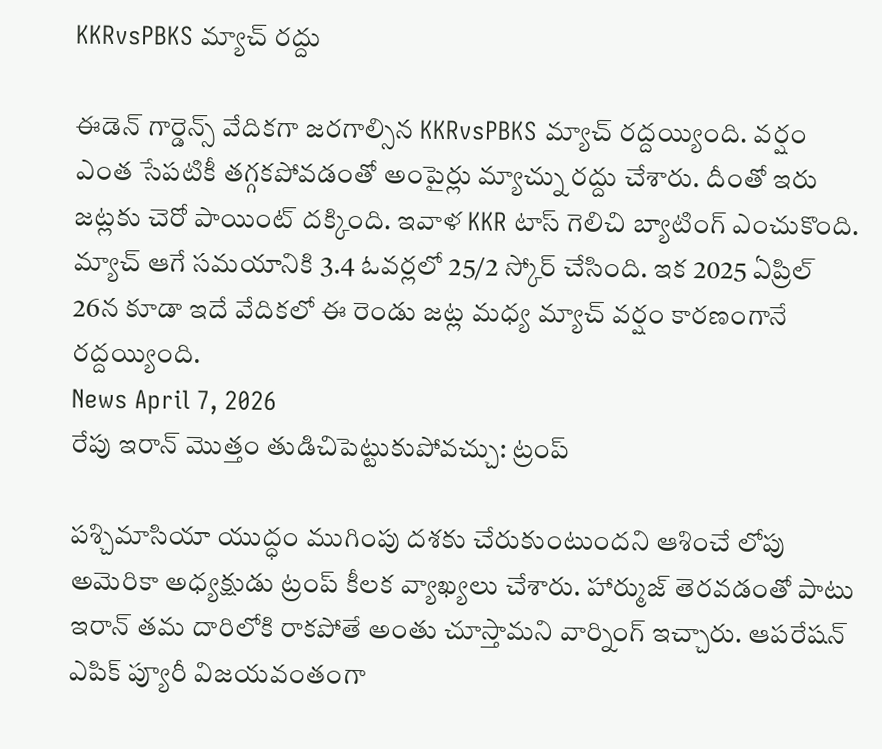KKRvsPBKS మ్యాచ్ రద్దు

ఈడెన్ గార్డెన్స్ వేదికగా జరగాల్సిన KKRvsPBKS మ్యాచ్ రద్దయ్యింది. వర్షం ఎంత సేపటికీ తగ్గకపోవడంతో అంపైర్లు మ్యాచ్ను రద్దు చేశారు. దీంతో ఇరు జట్లకు చెరో పాయింట్ దక్కింది. ఇవాళ KKR టాస్ గెలిచి బ్యాటింగ్ ఎంచుకొంది. మ్యాచ్ ఆగే సమయానికి 3.4 ఓవర్లలో 25/2 స్కోర్ చేసింది. ఇక 2025 ఏప్రిల్ 26న కూడా ఇదే వేదికలో ఈ రెండు జట్ల మధ్య మ్యాచ్ వర్షం కారణంగానే రద్దయ్యింది.
News April 7, 2026
రేపు ఇరాన్ మొత్తం తుడిచిపెట్టుకుపోవచ్చు: ట్రంప్

పశ్చిమాసియా యుద్ధం ముగింపు దశకు చేరుకుంటుందని ఆశించే లోపు అమెరికా అధ్యక్షుడు ట్రంప్ కీలక వ్యాఖ్యలు చేశారు. హార్ముజ్ తెరవడంతో పాటు ఇరాన్ తమ దారిలోకి రాకపోతే అంతు చూస్తామని వార్నింగ్ ఇచ్చారు. ఆపరేషన్ ఎపిక్ ప్యూరీ విజయవంతంగా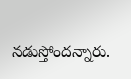నడుస్తోందన్నారు.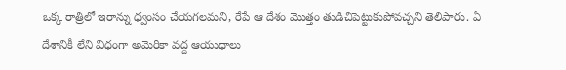ఒక్క రాత్రిలో ఇరాన్ను ధ్వంసం చేయగలమని, రేపే ఆ దేశం మొత్తం తుడిచిపెట్టుకుపోవచ్చని తెలిపారు. ఏ దేశానికీ లేని విధంగా అమెరికా వద్ద ఆయుధాలు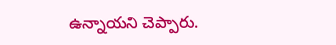ఉన్నాయని చెప్పారు.